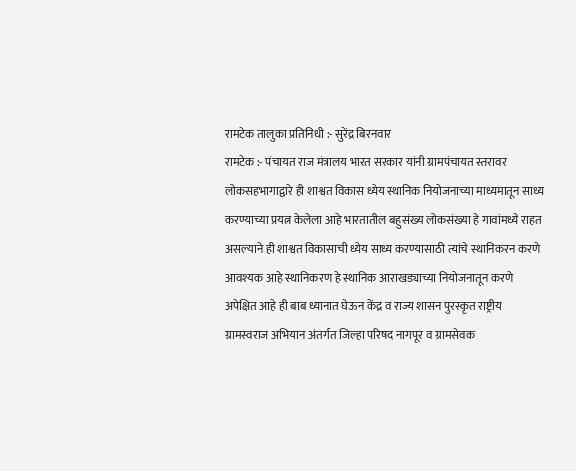रामटेक तालुका प्रतिनिधी :- सुरेंद्र बिरनवार
रामटेक :- पंचायत राज मंत्रालय भारत सरकार यांनी ग्रामपंचायत स्तरावर लोकसहभागाद्वारे ही शाश्वत विकास ध्येय स्थानिक नियोजनाच्या माध्यमातून साध्य करण्याच्या प्रयत्न केलेला आहे भारतातील बहुसंख्य लोकसंख्या हे गावांमध्ये राहत असल्याने ही शाश्वत विकासाची ध्येय साध्य करण्यासाठी त्यांचे स्थानिकरन करणे आवश्यक आहे स्थानिकरण हे स्थानिक आराखड्याच्या नियोजनातून करणे अपेक्षित आहे ही बाब ध्यानात घेऊन केंद्र व राज्य शासन पुरस्कृत राष्ट्रीय ग्रामस्वराज अभियान अंतर्गत जिल्हा परिषद नागपूर व ग्रामसेवक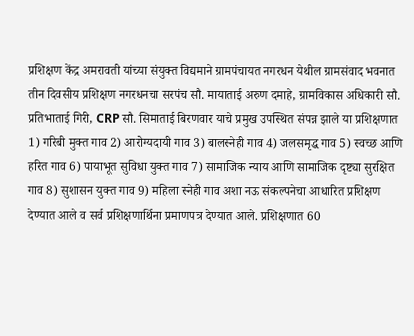प्रशिक्षण केंद्र अमरावती यांच्या संयुक्त विद्यमाने ग्रामपंचायत नगरधन येथील ग्रामसंवाद भवनात
तीन दिवसीय प्रशिक्षण नगरधनचा सरपंच सौ. मायाताई अरुण दमाहे, ग्रामविकास अधिकारी सौ. प्रतिभाताई गिरी, CRP सौ. सिमाताई बिरणवार याचे प्रमुख उपस्थित संपन्न झाले या प्रशिक्षणात 1) गरिबी मुक्त गाव 2) आरोग्यदायी गाव 3) बालस्नेही गाव 4) जलसमृद्ध गाव 5) स्वच्छ आणि हरित गाव 6) पायाभूत सुविधा युक्त गाव 7) सामाजिक न्याय आणि सामाजिक दृष्ट्या सुरक्षित गाव 8) सुशासन युक्त गाव 9) महिला स्नेही गाव अशा नऊ संकल्पनेचा आधारित प्रशिक्षण देण्यात आले व सर्व प्रशिक्षणार्थिना प्रमाणपत्र देण्यात आले. प्रशिक्षणात 60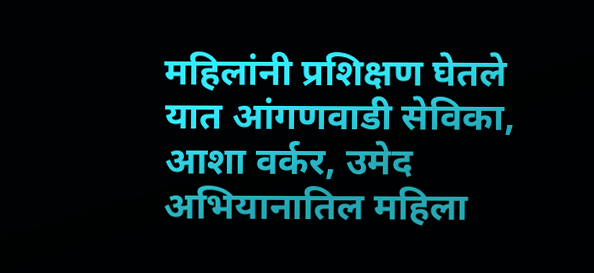महिलांनी प्रशिक्षण घेतले यात आंगणवाडी सेविका, आशा वर्कर, उमेद अभियानातिल महिला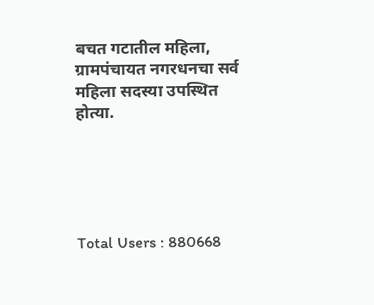बचत गटातील महिला, ग्रामपंचायत नगरधनचा सर्व महिला सदस्या उपस्थित होत्या.





Total Users : 880668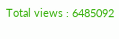Total views : 6485092